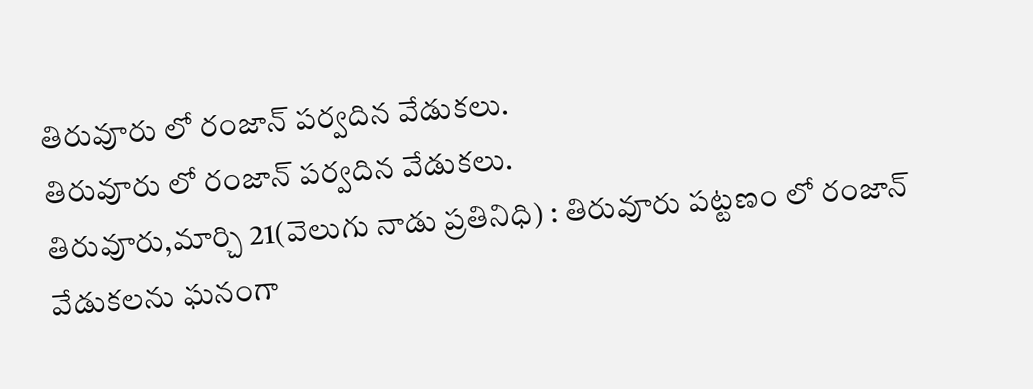తిరువూరు లో రంజాన్ పర్వదిన వేడుకలు.
తిరువూరు లో రంజాన్ పర్వదిన వేడుకలు.
తిరువూరు,మార్చి 21(వెలుగు నాడు ప్రతినిధి) : తిరువూరు పట్టణం లో రంజాన్ వేడుకలను ఘనంగా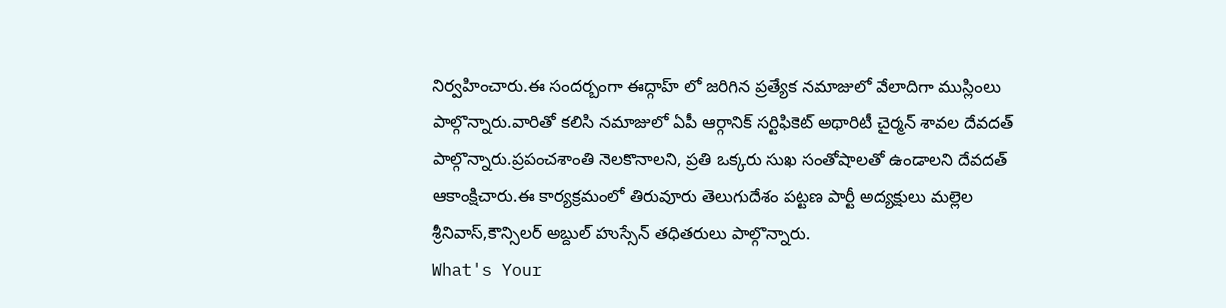నిర్వహించారు.ఈ సందర్బంగా ఈద్గాహ్ లో జరిగిన ప్రత్యేక నమాజులో వేలాదిగా ముస్లింలు పాల్గొన్నారు.వారితో కలిసి నమాజులో ఏపీ ఆర్గానిక్ సర్టిఫికెట్ అథారిటీ చైర్మన్ శావల దేవదత్ పాల్గొన్నారు.ప్రపంచశాంతి నెలకొనాలని, ప్రతి ఒక్కరు సుఖ సంతోషాలతో ఉండాలని దేవదత్ ఆకాంక్షిచారు.ఈ కార్యక్రమంలో తిరువూరు తెలుగుదేశం పట్టణ పార్టీ అద్యక్షులు మల్లెల శ్రీనివాస్,కౌన్సిలర్ అబ్దుల్ హుస్సేన్ తధితరులు పాల్గొన్నారు.
What's Your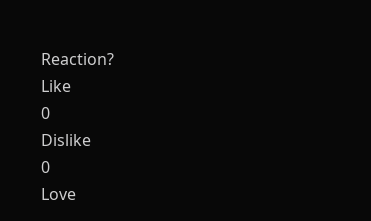Reaction?
Like
0
Dislike
0
Love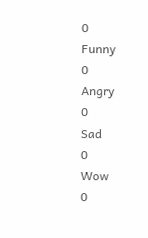0
Funny
0
Angry
0
Sad
0
Wow
0